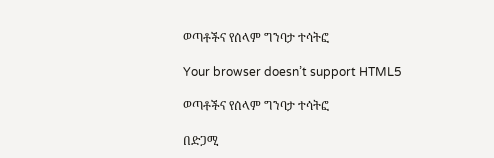ወጣቶችና የሰላም ግንባታ ተሳትፎ

Your browser doesn’t support HTML5

ወጣቶችና የሰላም ግንባታ ተሳትፎ

በድጋሚ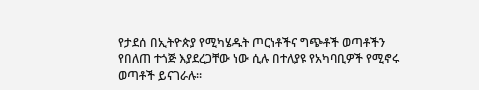የታደሰ በኢትዮጵያ የሚካሄዱት ጦርነቶችና ግጭቶች ወጣቶችን የበለጠ ተጎጅ እያደረጋቸው ነው ሲሉ በተለያዩ የአካባቢዎች የሚኖሩ ወጣቶች ይናገራሉ፡፡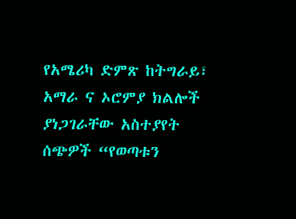የአሜሪካ ድምጽ ከትግራይ፣ አማራ ና ኦሮምያ ክልሎች ያነጋገራቸው አስተያየት ሰጭዎች “የወጣቱን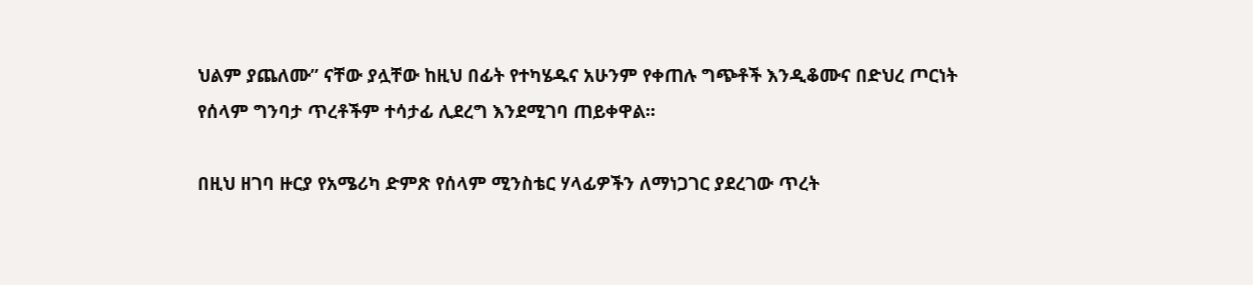ህልም ያጨለሙ” ናቸው ያሏቸው ከዚህ በፊት የተካሄዱና አሁንም የቀጠሉ ግጭቶች እንዲቆሙና በድህረ ጦርነት የሰላም ግንባታ ጥረቶችም ተሳታፊ ሊደረግ እንደሚገባ ጠይቀዋል፡፡

በዚህ ዘገባ ዙርያ የአሜሪካ ድምጽ የሰላም ሚንስቴር ሃላፊዎችን ለማነጋገር ያደረገው ጥረት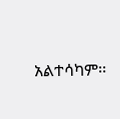አልተሳካም፡፡